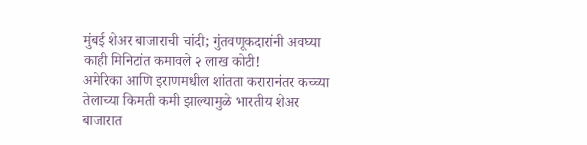मुंबई शेअर बाजाराची चांदी; गुंतवणूकदारांनी अवघ्या काही मिनिटांत कमावले २ लाख कोटी!
अमेरिका आणि इराणमधील शांतता करारानंतर कच्च्या तेलाच्या किमती कमी झाल्यामुळे भारतीय शेअर बाजारात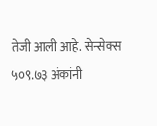तेजी आली आहे. सेन्सेक्स ५०९.७३ अंकांनी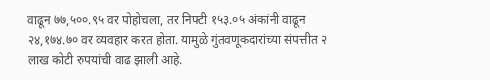वाढून ७७,५००.९५ वर पोहोचला, तर निफ्टी १५३.०५ अंकांनी वाढून २४,१७४.७० वर व्यवहार करत होता. यामुळे गुंतवणूकदारांच्या संपत्तीत २ लाख कोटी रुपयांची वाढ झाली आहे.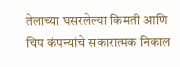तेलाच्या घसरलेल्या किमती आणि चिप कंपन्यांचे सकारात्मक निकाल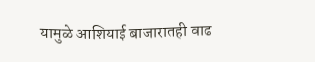यामुळे आशियाई बाजारातही वाढ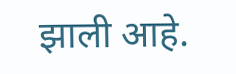झाली आहे.